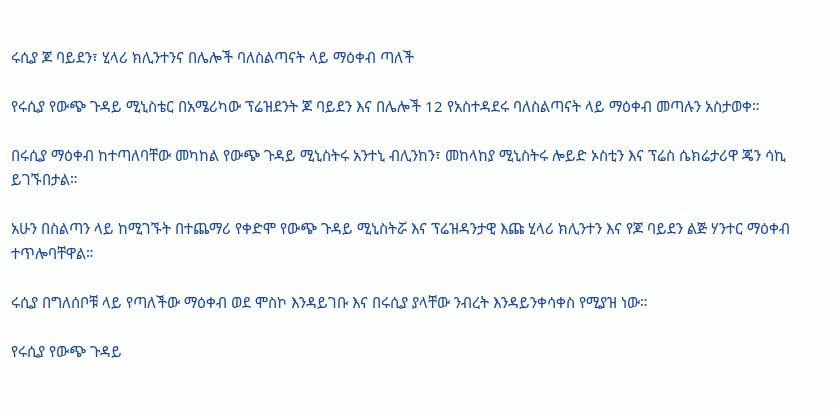ሩሲያ ጆ ባይደን፣ ሂላሪ ክሊንተንና በሌሎች ባለስልጣናት ላይ ማዕቀብ ጣለች

የሩሲያ የውጭ ጉዳይ ሚኒስቴር በአሜሪካው ፕሬዝደንት ጆ ባይደን እና በሌሎች 12 የአስተዳደሩ ባለስልጣናት ላይ ማዕቀብ መጣሉን አስታወቀ።

በሩሲያ ማዕቀብ ከተጣለባቸው መካከል የውጭ ጉዳይ ሚኒስትሩ አንተኒ ብሊንከን፣ መከላከያ ሚኒስትሩ ሎይድ ኦስቲን እና ፕሬስ ሴክሬታሪዋ ጄን ሳኪ ይገኙበታል።

አሁን በስልጣን ላይ ከሚገኙት በተጨማሪ የቀድሞ የውጭ ጉዳይ ሚኒስትሯ እና ፕሬዝዳንታዊ እጩ ሂላሪ ክሊንተን እና የጆ ባይደን ልጅ ሃንተር ማዕቀብ ተጥሎባቸዋል።

ሩሲያ በግለሰቦቹ ላይ የጣለችው ማዕቀብ ወደ ሞስኮ እንዳይገቡ እና በሩሲያ ያላቸው ንብረት እንዳይንቀሳቀስ የሚያዝ ነው።

የሩሲያ የውጭ ጉዳይ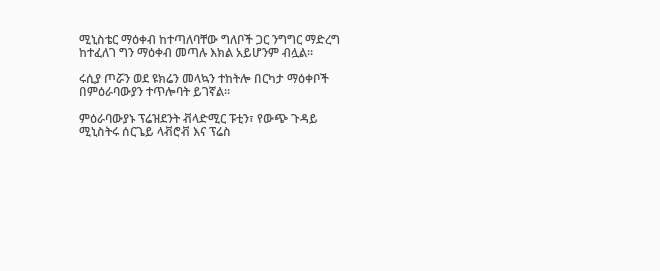ሚኒስቴር ማዕቀብ ከተጣለባቸው ግለቦች ጋር ንግግር ማድረግ ከተፈለገ ግን ማዕቀብ መጣሉ እክል አይሆንም ብሏል።

ሩሲያ ጦሯን ወደ ዩክሬን መላኳን ተከትሎ በርካታ ማዕቀቦች በምዕራባውያን ተጥሎባት ይገኛል።

ምዕራባውያኑ ፕሬዝደንት ቭላድሚር ፑቲን፣ የውጭ ጉዳይ ሚኒስትሩ ሰርጌይ ላቭሮቭ እና ፕሬስ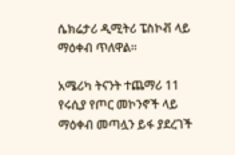ሴክሬታሪ ዲሚትሪ ፔስኮቭ ላይ ማዕቀብ ጥለዋል።

አሜሪካ ትናንት ተጨማሪ 11 የሩሲያ የጦር መኮንኖች ላይ ማዕቀብ መጣሏን ይፋ ያደረገች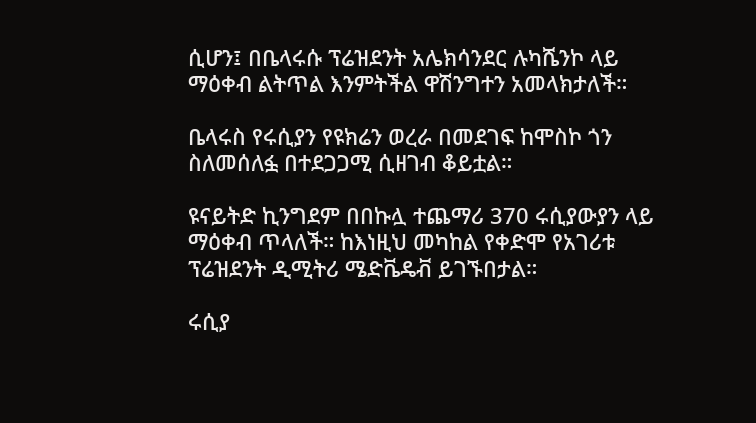ሲሆን፤ በቤላሩሱ ፕሬዝደንት አሌክሳንደር ሉካሼንኮ ላይ ማዕቀብ ልትጥል እንምትችል ዋሽንግተን አመላክታለች።

ቤላሩስ የሩሲያን የዩክሬን ወረራ በመደገፍ ከሞስኮ ጎን ስለመሰለፏ በተደጋጋሚ ሲዘገብ ቆይቷል።

ዩናይትድ ኪንግደም በበኩሏ ተጨማሪ 370 ሩሲያውያን ላይ ማዕቀብ ጥላለች። ከእነዚህ መካከል የቀድሞ የአገሪቱ ፕሬዝደንት ዲሚትሪ ሜድቬዴቭ ይገኙበታል።

ሩሲያ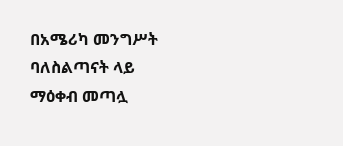በአሜሪካ መንግሥት ባለስልጣናት ላይ ማዕቀብ መጣሏ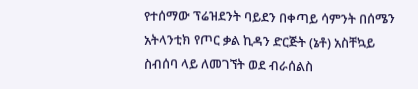የተሰማው ፕሬዝደንት ባይደን በቀጣይ ሳምንት በሰሜን አትላንቲክ የጦር ቃል ኪዳን ድርጅት (ኔቶ) አስቸኳይ ስብሰባ ላይ ለመገኘት ወደ ብራሰልስ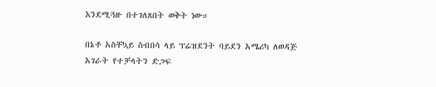እንደሚጓዙ በተገለጸበት ወቅት ነው።

በኔቶ አስቸኳይ ስብበሳ ላይ ፕሬዝደንት ባይደን አሜሪካ ለወዳጅ አገራት የተቻላትን ድጋፍ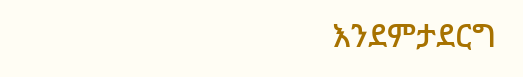እንደምታደርግ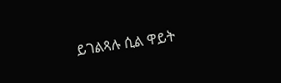ይገልጻሉ ሲል ዋይት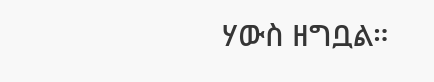ሃውስ ዘግቧል።